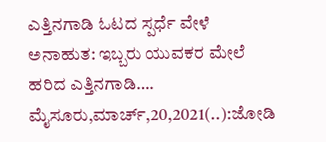ಎತ್ತಿನಗಾಡಿ ಓಟದ ಸ್ಪರ್ಧೆ ವೇಳೆ ಅನಾಹುತ: ಇಬ್ಬರು ಯುವಕರ ಮೇಲೆ ಹರಿದ ಎತ್ತಿನಗಾಡಿ…. ಮೈಸೂರು,ಮಾರ್ಚ್,20,2021(..):ಜೋಡಿ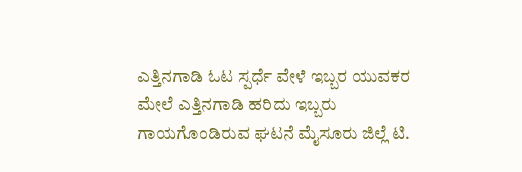ಎತ್ತಿನಗಾಡಿ ಓಟ ಸ್ಪರ್ಧೆ ವೇಳೆ ಇಬ್ಬರ ಯುವಕರ ಮೇಲೆ ಎತ್ತಿನಗಾಡಿ ಹರಿದು ಇಬ್ಬರು ಗಾಯಗೊಂಡಿರುವ ಘಟನೆ ಮೈಸೂರು ಜಿಲ್ಲೆ ಟಿ.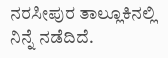ನರಸೀಪುರ ತಾಲ್ಲೂಕಿನಲ್ಲಿ ನಿನ್ನೆ ನಡೆದಿದೆ.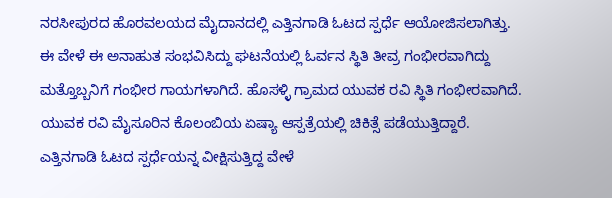ನರಸೀಪುರದ ಹೊರವಲಯದ ಮೈದಾನದಲ್ಲಿ ಎತ್ತಿನಗಾಡಿ ಓಟದ ಸ್ಪರ್ಧೆ ಆಯೋಜಿಸಲಾಗಿತ್ತು. ಈ ವೇಳೆ ಈ ಅನಾಹುತ ಸಂಭವಿಸಿದ್ದು ಘಟನೆಯಲ್ಲಿ ಓರ್ವನ ಸ್ಥಿತಿ ತೀವ್ರ ಗಂಭೀರವಾಗಿದ್ದು ಮತ್ತೊಬ್ಬನಿಗೆ ಗಂಭೀರ ಗಾಯಗಳಾಗಿದೆ. ಹೊಸಳ್ಳಿ ಗ್ರಾಮದ ಯುವಕ ರವಿ ಸ್ಥಿತಿ ಗಂಭೀರವಾಗಿದೆ. ಯುವಕ ರವಿ ಮೈಸೂರಿನ ಕೊಲಂಬಿಯ ಏಷ್ಯಾ ಆಸ್ಪತ್ರೆಯಲ್ಲಿ ಚಿಕಿತ್ಸೆ ಪಡೆಯುತ್ತಿದ್ದಾರೆ. ಎತ್ತಿನಗಾಡಿ ಓಟದ ಸ್ಪರ್ಧೆಯನ್ನ ವೀಕ್ಷಿಸುತ್ತಿದ್ದ ವೇಳೆ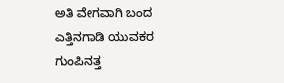ಅತಿ ವೇಗವಾಗಿ ಬಂದ ಎತ್ತಿನಗಾಡಿ ಯುವಕರ ಗುಂಪಿನತ್ತ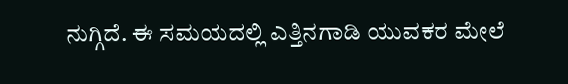ನುಗ್ಗಿದೆ. ಈ ಸಮಯದಲ್ಲಿ ಎತ್ತಿನಗಾಡಿ ಯುವಕರ ಮೇಲೆ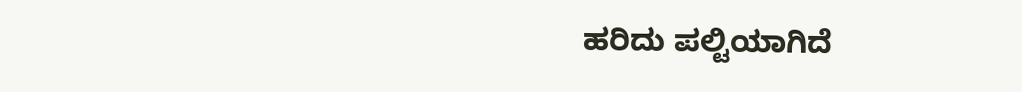ಹರಿದು ಪಲ್ಟಿಯಾಗಿದೆ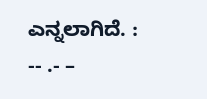ಎನ್ನಲಾಗಿದೆ. : -- .- –